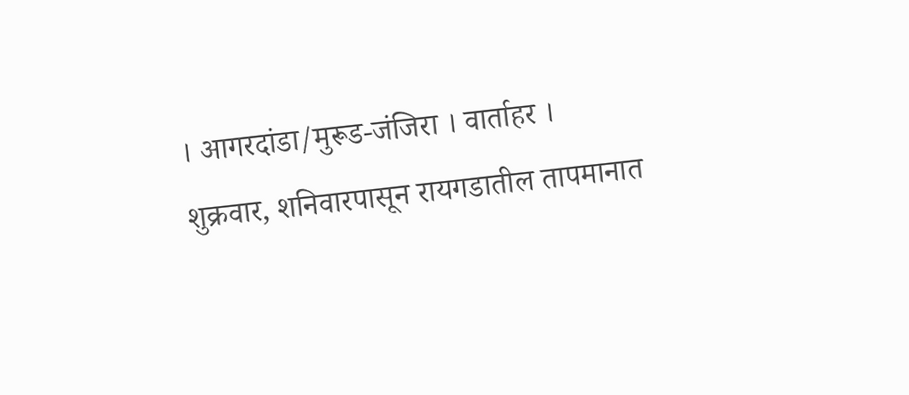। आगरदांडा/मुरूड-जंजिरा । वार्ताहर ।
शुक्रवार, शनिवारपासून रायगडातील तापमानात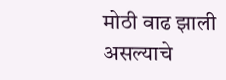मोठी वाढ झाली असल्याचे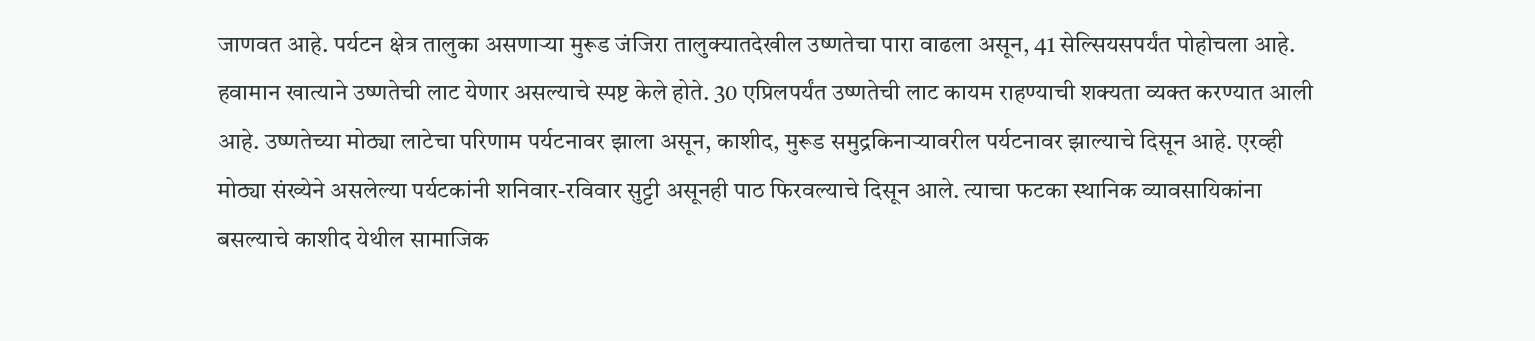जाणवत आहे. पर्यटन क्षेत्र तालुका असणाऱ्या मुरूड जंजिरा तालुक्यातदेखील उष्णतेचा पारा वाढला असून, 41 सेल्सियसपर्यंत पोहोचला आहे. हवामान खात्याने उष्णतेची लाट येणार असल्याचे स्पष्ट केले होते. 30 एप्रिलपर्यंत उष्णतेची लाट कायम राहण्याची शक्यता व्यक्त करण्यात आली आहे. उष्णतेच्या मोठ्या लाटेचा परिणाम पर्यटनावर झाला असून, काशीद, मुरूड समुद्रकिनाऱ्यावरील पर्यटनावर झाल्याचे दिसून आहे. एरव्ही मोठ्या संख्येने असलेल्या पर्यटकांनी शनिवार-रविवार सुट्टी असूनही पाठ फिरवल्याचे दिसून आले. त्याचा फटका स्थानिक व्यावसायिकांना बसल्याचे काशीद येथील सामाजिक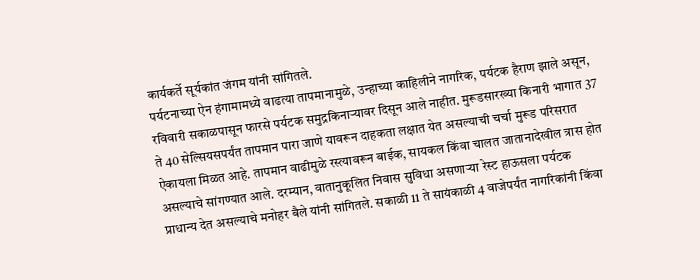कार्यकर्ते सूर्यकांत जंगम यांनी सांगितले.
पर्यटनाच्या ऐन हंगामामध्ये वाढत्या तापमानामुळे, उन्हाच्या काहिलीने नागरिक, पर्यटक हैराण झाले असून, रविवारी सकाळपासून फारसे पर्यटक समुद्रकिनाऱ्यावर दिसून आले नाहीत. मुरूडसारख्या किनारी भागात 37 ते 40 सेल्सियसपर्यंत तापमान पारा जाणे यावरून दाहकता लक्षात येत असल्याची चर्चा मुरूड परिसरात ऐकायला मिळत आहे. तापमान वाढीमुळे रस्त्यावरून बाईक, सायकल किंवा चालत जातानादेखील त्रास होत असल्याचे सांगण्यात आले. दरम्यान, वातानुकूलित निवास सुविधा असणाऱ्या रेस्ट हाऊसला पर्यटक प्राधान्य देत असल्याचे मनोहर बैले यांनी सांगितले. सकाळी 11 ते सायंकाळी 4 वाजेपर्यंत नागरिकांनी किंवा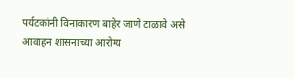पर्यटकांनी विनाकारण बाहेर जाणे टाळावे असे आवाहन शासनाच्या आरोग्य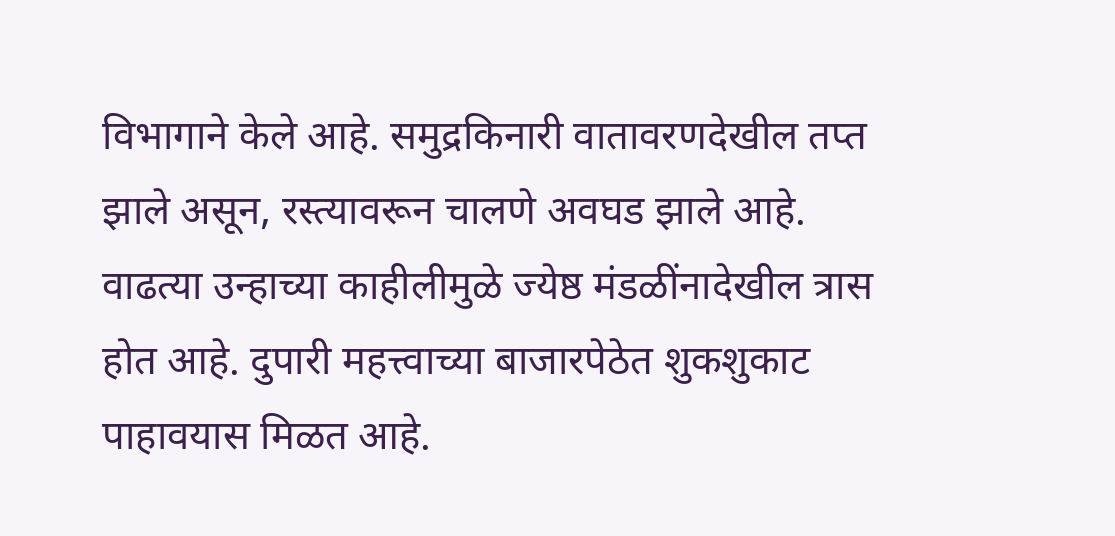विभागाने केले आहे. समुद्रकिनारी वातावरणदेखील तप्त झाले असून, रस्त्यावरून चालणे अवघड झाले आहे. वाढत्या उन्हाच्या काहीलीमुळे ज्येष्ठ मंडळींनादेखील त्रास होत आहे. दुपारी महत्त्वाच्या बाजारपेठेत शुकशुकाट पाहावयास मिळत आहे.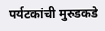पर्यटकांची मुरुडकडे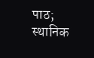पाठ; स्थानिक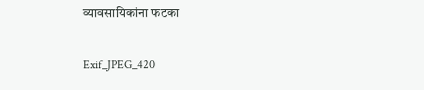व्यावसायिकांना फटका

Exif_JPEG_420